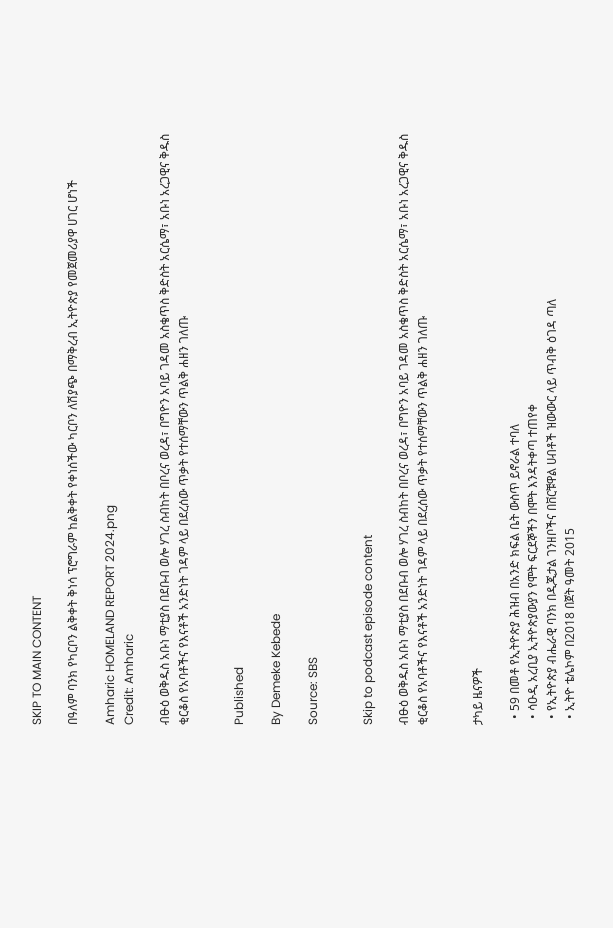SKIP TO MAIN CONTENT

በዓለም ባንክ የካርቦን ልቅቀት ቅነሳ ፕሮግራም ከልቅቀት የቀነሰችው ካርቦን ለሽያጭ በማቅረብ ኢትዮጵያ የመጀመሪያዋ ሀገር ሆነች

Amharic HOMELAND REPORT 2024.png
Credit: Amharic

ብፁዕ ወቅዱስ አቡነ ማቲያስ በደቡብ ወሎ ሃገረ ስብከት በቦረና ወረዳ፣ በግዮን አባይ ገዳመ አስቄጥስ ቅድስት አርሴማ፣ አቡነ አረጋዊና ቅዱስ ቂርቆስ የአባቶችና የእናቶች አንድነት ገዳም ላይ በደረሰው ጥቃት የተሰማቸውን ጥልቅ ሐዘን ገለጡ


Published

By Demeke Kebede

Source: SBS


Skip to podcast episode content

ብፁዕ ወቅዱስ አቡነ ማቲያስ በደቡብ ወሎ ሃገረ ስብከት በቦረና ወረዳ፣ በግዮን አባይ ገዳመ አስቄጥስ ቅድስት አርሴማ፣ አቡነ አረጋዊና ቅዱስ ቂርቆስ የአባቶችና የእናቶች አንድነት ገዳም ላይ በደረሰው ጥቃት የተሰማቸውን ጥልቅ ሐዘን ገለጡ


ታካይ ዜናዎች

  • 59 በመቶ የኢትዮጵያ ሕዝብ በአንድ ክፍል ቤት ውስጥ ይኖራል ተባለ
  • ሳዑዲ አረቢያ ኢትዮጵያውያን የሞት ፍርደኞችን በሞት እንዳትቀጣ ተጠየቀ
  • የኢትዮጵያ ብሔራዊ ባንክ በዲጂታል ገንዘቦችና በቨርቹዋል ሀብቶች ዝውውር ላይ ጥብቅ ዕገዳ ጣለ
  • ኢትዮ ቴሌኮም በ2018 በጀት ዓመት 2015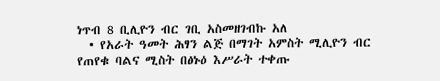ነጥብ 8 ቢሊዮን ብር ገቢ አስመዘገብኩ አለ
  • የአራት ዓመት ሕፃን ልጅ በማገት አምስት ሚሊዮን ብር የጠየቁ ባልና ሚስት በፅኑዕ እሥራት ተቀጡ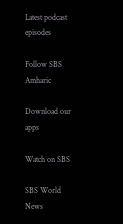Latest podcast episodes

Follow SBS Amharic

Download our apps

Watch on SBS

SBS World News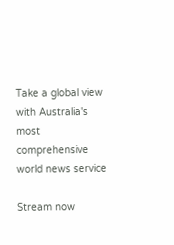Take a global view with Australia's most comprehensive world news service

Stream now